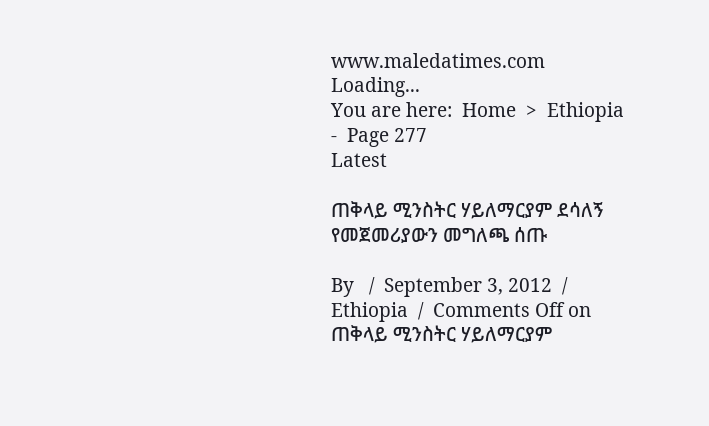www.maledatimes.com
Loading...
You are here:  Home  >  Ethiopia  -  Page 277
Latest

ጠቅላይ ሚንስትር ሃይለማርያም ደሳለኝ የመጀመሪያውን መግለጫ ሰጡ

By   /  September 3, 2012  /  Ethiopia  /  Comments Off on ጠቅላይ ሚንስትር ሃይለማርያም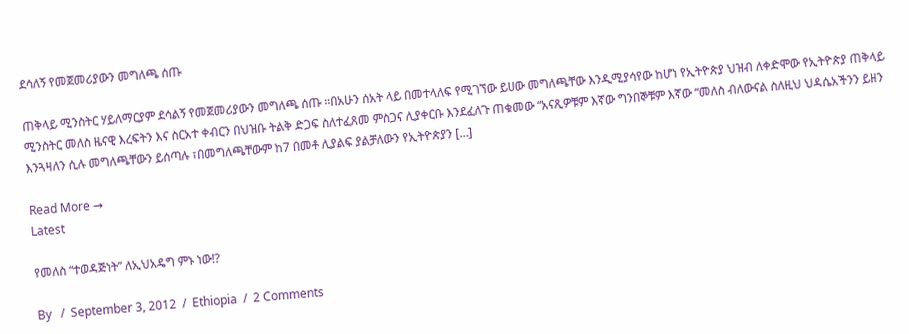ደሳለኝ የመጀመሪያውን መግለጫ ሰጡ

ጠቅላይ ሚንስትር ሃይለማርያም ደሳልኝ የመጀመሪያውን መግለጫ ሰጡ ።በአሁን ሰአት ላይ በመተላለፍ የሚገኘው ይሀው መግለጫቸው እንዲሚያሳየው ከሆነ የኢትዮጵያ ህዝብ ለቀድሞው የኢትዮጵያ ጠቅላይ ሚንስትር መለስ ዜናዊ እረፍትን እና ስርአተ ቀብርን በህዝቡ ትልቅ ድጋፍ ስለተፈጸመ ምስጋና ሊያቀርቡ እንደፈለጉ ጠቁመው “አናጺዎቹም እኛው ግንበኞቹም እኛው “መለስ ብለውናል ስለዚህ ህዳሴአችንን ይዘን እንጓዛለን ሲሉ መግለጫቸውን ይሰጣሉ ፣በመግለጫቸውም ከ7 በመቶ ሊያልፍ ያልቻለውን የኢትዮጵያን […]

Read More →
Latest

የመለስ “ተወዳጅነት” ለኢህአዴግ ምኑ ነው!?

By   /  September 3, 2012  /  Ethiopia  /  2 Comments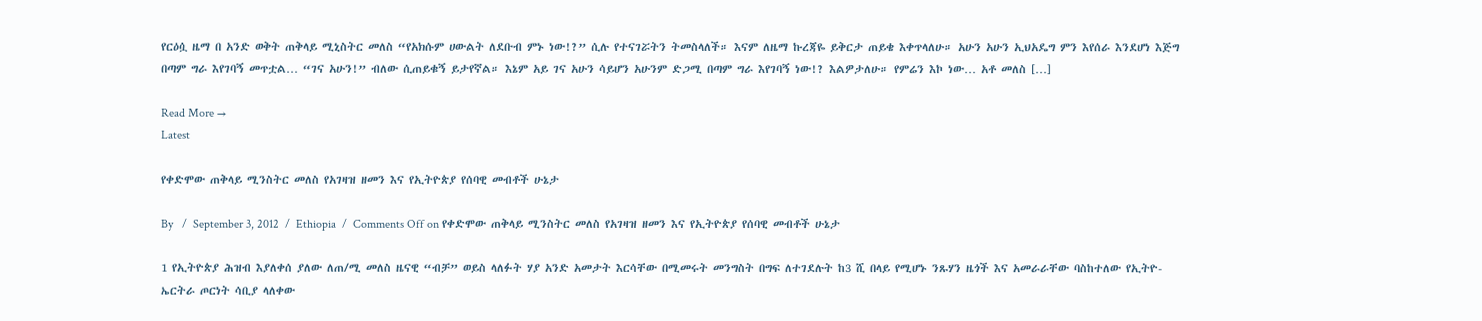የርዕሷ ዜማ በ አንድ ወቅት ጠቅላይ ሚኒስትር መለስ “የአክሱም ሀውልት ለደቡብ ምኑ ነው!?” ሲሉ የተናገሯትን ትመስላለች። እናም ለዜማ ኩረጃዬ ይቅርታ ጠይቄ እቀጥላለሁ። አሁን አሁን ኢህአዴግ ምን እየሰራ እንደሆነ እጅግ በጣም ግራ እየገባኝ መጥቷል… “ገና አሁን!” ብለው ሲጠይቁኝ ይታየኛል። እኔም አይ ገና አሁን ሳይሆን አሁንም ድጋሚ በጣም ግራ እየገባኝ ነው!? እልዎታለሁ። የምሬን እኮ ነው… አቶ መለስ […]

Read More →
Latest

የቀድሞው ጠቅላይ ሚንስትር መለስ የአገዛዝ ዘመን እና የኢትዮጵያ የሰባዊ መብቶች ሁኔታ

By   /  September 3, 2012  /  Ethiopia  /  Comments Off on የቀድሞው ጠቅላይ ሚንስትር መለስ የአገዛዝ ዘመን እና የኢትዮጵያ የሰባዊ መብቶች ሁኔታ

1 የኢትዮጵያ ሕዝብ እያለቀሰ ያለው ለጠ/ሚ መለስ ዜናዊ “ብቻ” ወይስ ላለፉት ሃያ አንድ አመታት እርሳቸው በሚመሩት መንግስት በግፍ ለተገደሉት ከ3 ሺ በላይ የሚሆኑ ንጹሃን ዜጎች እና አመራራቸው ባስከተለው የኢትዮ-ኤርትራ ጦርነት ሳቢያ ላለቀው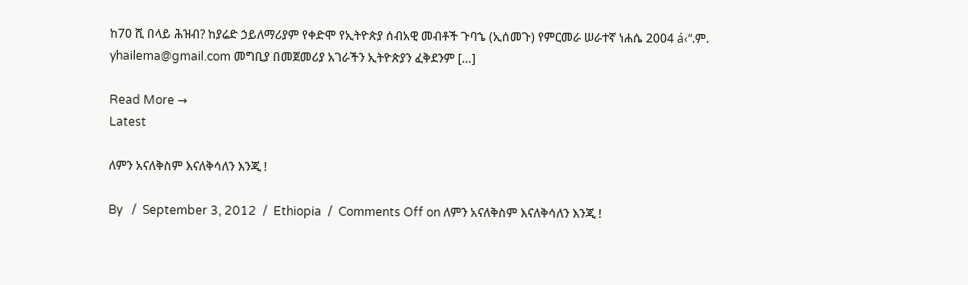ከ70 ሺ በላይ ሕዝብ? ከያሬድ ኃይለማሪያም የቀድሞ የኢትዮጵያ ሰብአዊ መብቶች ጉባኄ (ኢሰመጉ) የምርመራ ሠራተኛ ነሐሴ 2004 á‹“.ም. yhailema@gmail.com መግቢያ በመጀመሪያ አገራችን ኢትዮጵያን ፈቅደንም […]

Read More →
Latest

ለምን አናለቅስም እናለቅሳለን እንጂ !

By   /  September 3, 2012  /  Ethiopia  /  Comments Off on ለምን አናለቅስም እናለቅሳለን እንጂ !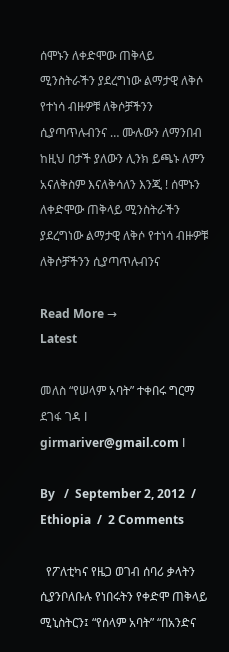ሰሞኑን ለቀድሞው ጠቅላይ ሚንስትራችን ያደረግነው ልማታዊ ለቅሶ የተነሳ ብዙዎቹ ለቅሶቻችንን ሲያጣጥሉብንና … ሙሉውን ለማንበብ ከዚህ በታች ያለውን ሊንክ ይጫኑ ለምን አናለቅስም እናለቅሳለን እንጂ ! ሰሞኑን ለቀድሞው ጠቅላይ ሚንስትራችን ያደረግነው ልማታዊ ለቅሶ የተነሳ ብዙዎቹ ለቅሶቻችንን ሲያጣጥሉብንና

Read More →
Latest

መለስ “የሠላም አባት” ተቀበሩ ግርማ ደገፋ ገዳ І girmariver@gmail.com І

By   /  September 2, 2012  /  Ethiopia  /  2 Comments

  የፖለቲካና የዜጋ ወገብ ሰባሪ ቃላትን ሲያንቦለቡሉ የነበሩትን የቀድሞ ጠቅላይ ሚኒስትርን፤ “የሰላም አባት” “በአንድና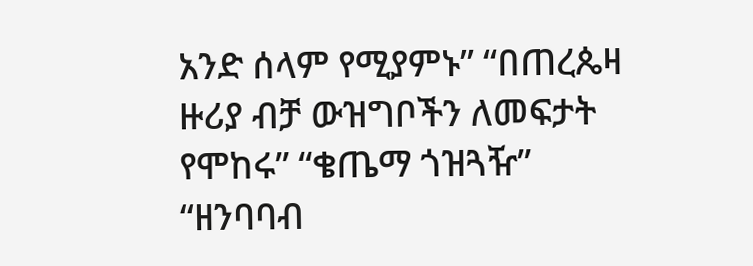አንድ ሰላም የሚያምኑ” “በጠረጴዛ ዙሪያ ብቻ ውዝግቦችን ለመፍታት የሞከሩ” “ቄጤማ ጎዝጓዥ” “ዘንባባብ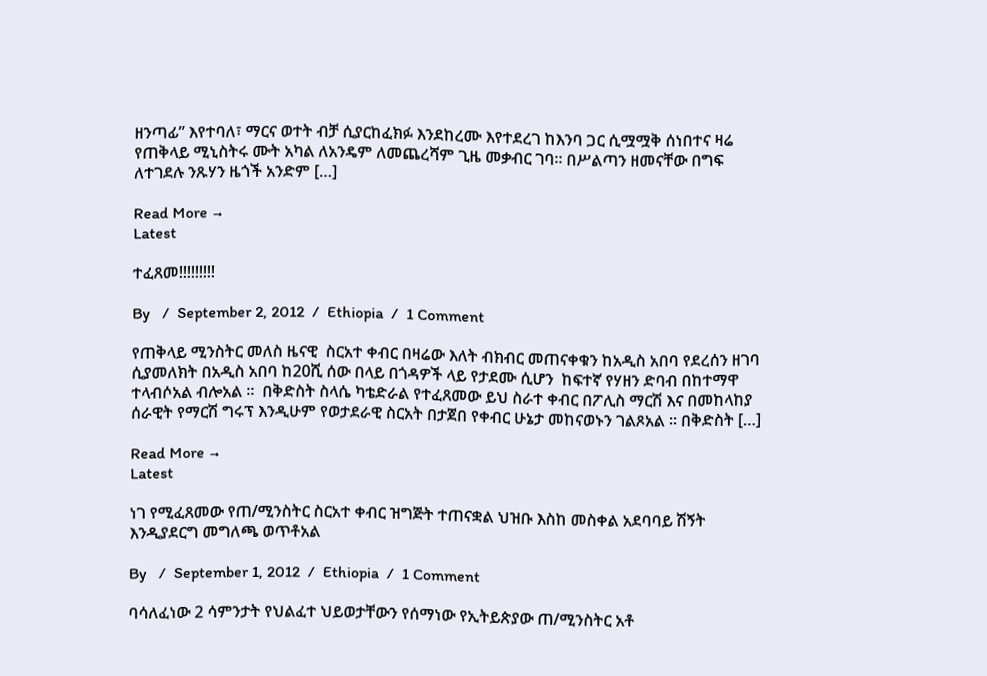ዘንጣፊ” እየተባለ፣ ማርና ወተት ብቻ ሲያርከፈክፉ እንደከረሙ እየተደረገ ከእንባ ጋር ሲሟሟቅ ሰነበተና ዛሬ የጠቅላይ ሚኒስትሩ ሙት አካል ለአንዴም ለመጨረሻም ጊዜ መቃብር ገባ። በሥልጣን ዘመናቸው በግፍ ለተገደሉ ንጹሃን ዜጎች አንድም […]

Read More →
Latest

ተፈጸመ!!!!!!!!!

By   /  September 2, 2012  /  Ethiopia  /  1 Comment

የጠቅላይ ሚንስትር መለስ ዜናዊ  ስርአተ ቀብር በዛሬው እለት ብክብር መጠናቀቁን ከአዲስ አበባ የደረሰን ዘገባ ሲያመለክት በአዲስ አበባ ከ20ሺ ሰው በላይ በጎዳዎች ላይ የታደሙ ሲሆን  ከፍተኛ የሃዘን ድባብ በከተማዋ ተላብሶአል ብሎአል ።  በቅድስት ስላሴ ካቴድራል የተፈጸመው ይህ ስራተ ቀብር በፖሊስ ማርሽ እና በመከላከያ ሰራዊት የማርሽ ግሩፕ እንዲሁም የወታደራዊ ስርአት በታጀበ የቀብር ሁኔታ መከናወኑን ገልጾአል ። በቅድስት […]

Read More →
Latest

ነገ የሚፈጸመው የጠ/ሚንስትር ስርአተ ቀብር ዝግጅት ተጠናቋል ህዝቡ እስከ መስቀል አደባባይ ሽኝት እንዲያደርግ መግለጫ ወጥቶአል

By   /  September 1, 2012  /  Ethiopia  /  1 Comment

ባሳለፈነው 2 ሳምንታት የህልፈተ ህይወታቸውን የሰማነው የኢትይጵያው ጠ/ሚንስትር አቶ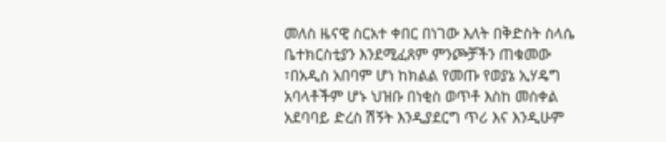መለስ ዜናዊ ስርአተ ቀበር በነገው እለት በቅድስት ስላሴ ቤተክርስቲያን እንደሚፈጸም ምንጮቻችን ጠቁመው ፣በአዲስ አበባም ሆነ ከክልል የመጡ የወያኔ ኢሃዴግ አባላቶችም ሆኑ ህዝቡ በነቂስ ወጥቶ እስከ መስቀል አደባባይ ድረስ ሽኝት እንዲያደርግ ጥሪ እና እንዲሁም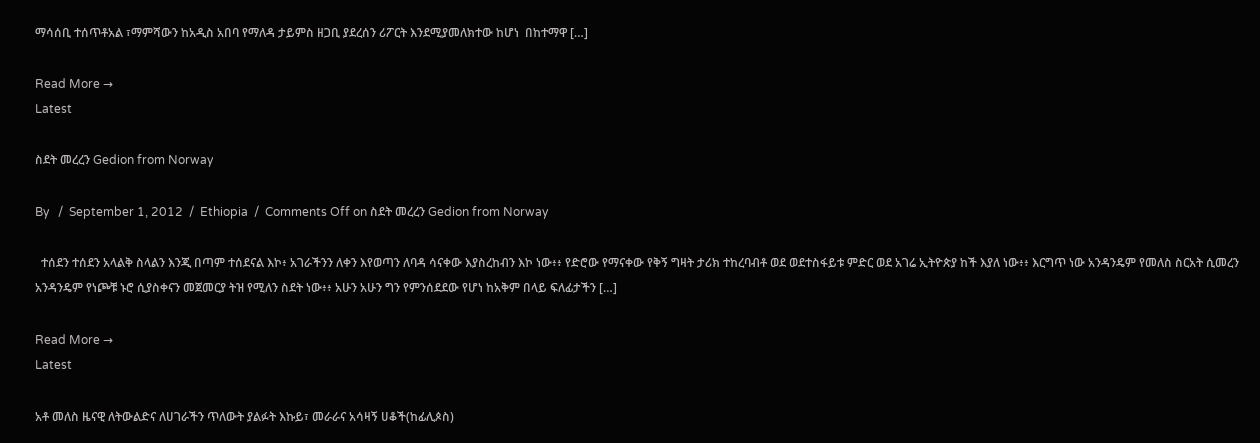ማሳሰቢ ተሰጥቶአል ፣ማምሻውን ከአዲስ አበባ የማለዳ ታይምስ ዘጋቢ ያደረሰን ሪፖርት እንደሚያመለክተው ከሆነ  በከተማዋ […]

Read More →
Latest

ስደት መረረን Gedion from Norway

By   /  September 1, 2012  /  Ethiopia  /  Comments Off on ስደት መረረን Gedion from Norway

  ተሰደን ተሰደን አላልቅ ስላልን እንጂ በጣም ተሰደናል እኮ፥ አገራችንን ለቀን እየወጣን ለባዳ ሳናቀው እያስረከብን እኮ ነው፥፥ የድሮው የማናቀው የቅኝ ግዛት ታሪክ ተከረባብቶ ወደ ወደተስፋይቱ ምድር ወደ አገሬ ኢትዮጵያ ከች እያለ ነው፥፥ እርግጥ ነው አንዳንዴም የመለስ ስርአት ሲመረን አንዳንዴም የነጮቹ ኑሮ ሲያስቀናን መጀመርያ ትዝ የሚለን ስደት ነው፥፥ አሁን አሁን ግን የምንሰደደው የሆነ ከአቅም በላይ ፍለፊታችን […]

Read More →
Latest

አቶ መለስ ዜናዊ ለትውልድና ለሀገራችን ጥለውት ያልፉት እኩይ፣ መራራና አሳዛኝ ሀቆች(ከፊሊጶስ)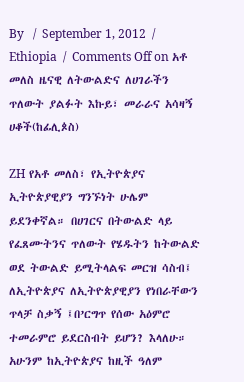By   /  September 1, 2012  /  Ethiopia  /  Comments Off on አቶ መለስ ዜናዊ ለትውልድና ለሀገራችን ጥለውት ያልፉት እኩይ፣ መራራና አሳዛኝ ሀቆች(ከፊሊጶስ)

ZH የአቶ መለስ፣ የኢትዮጵያና ኢትዮጵያዊያን ግንኙነት ሁሌም ይደንቀኛል። በሀገርና በትውልድ ላይ የፈጸሙትንና ጥለውት የሄዱትን ከትውልድ ወደ ትውልድ ይሚትላልፍ መርዝ ሳስብ፤ ለኢትዮጵያና ለኢትዮጵያዊያን የነበራቸውን ጥላቻ ስቃኝ ፤በ’ርግጥ የሰው አዕምሮ ተመራምሮ ይደርስብት ይሆን? እላለሁ። አሁንም ከኢትዮጵያና ከዚች ዓለም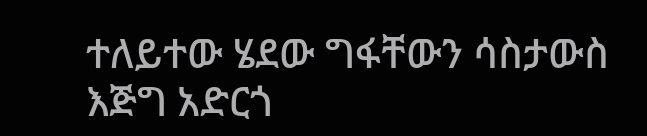ተለይተው ሄደው ግፋቸውን ሳስታውስ እጅግ አድርጎ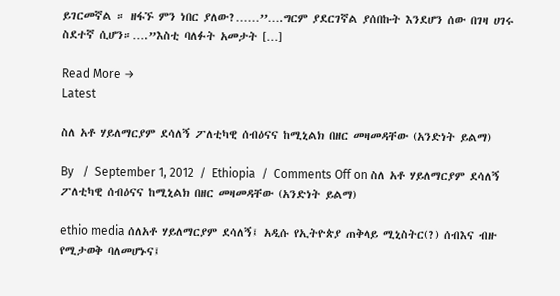ይገርመኛል ። ዘፋኙ ምን ነበር ያለው?……’’….ግርም ያደርገኛል ያሰበኩት እንደሆን ሰው በገዛ ሀገሩ ስደተኛ ሲሆን።….”እስቲ ባለፉት አመታት […]

Read More →
Latest

ስለ አቶ ሃይለማርያም ደሳለኝ ፖለቲካዊ ሰብዕናና ከሚኒልክ በዘር መዛመዳቸው (አንድነት ይልማ)

By   /  September 1, 2012  /  Ethiopia  /  Comments Off on ስለ አቶ ሃይለማርያም ደሳለኝ ፖለቲካዊ ሰብዕናና ከሚኒልክ በዘር መዛመዳቸው (አንድነት ይልማ)

ethio media ሰለአቶ ሃይለማርያም ደሳለኝ፤ አዲሱ የኢትዮጵያ ጠቅላይ ሚኒስትር(?) ሰብእና ብዙ የሚታወቅ ባለመሆኑና፤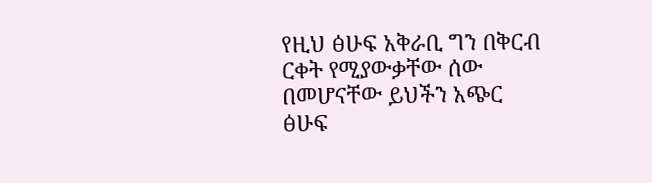የዚህ ፅሁፍ አቅራቢ ግን በቅርብ ርቀት የሚያውቃቸው ሰው በመሆናቸው ይህችን አጭር ፅሁፍ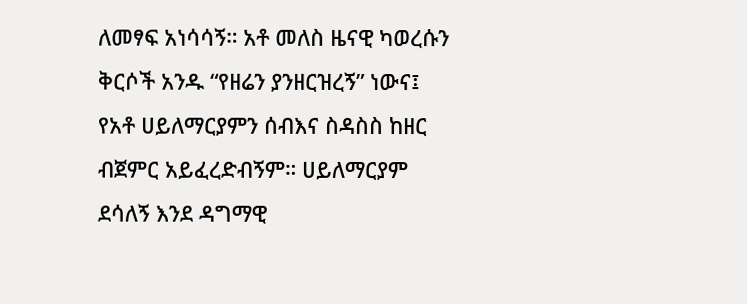ለመፃፍ አነሳሳኝ። አቶ መለስ ዜናዊ ካወረሱን ቅርሶች አንዱ “የዘሬን ያንዘርዝረኝ” ነውና፤ የአቶ ሀይለማርያምን ሰብእና ስዳስስ ከዘር ብጀምር አይፈረድብኝም። ሀይለማርያም ደሳለኝ እንደ ዳግማዊ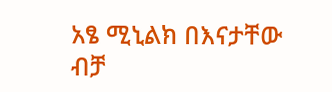አፄ ሚኒልክ በእናታቸው ብቻ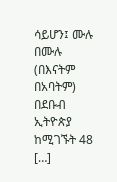ሳይሆን፤ ሙሉ በሙሉ (በእናትም በአባትም) በደቡብ ኢትዮጵያ ከሚገኙት 48 […]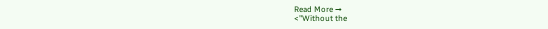Read More →
<"Without the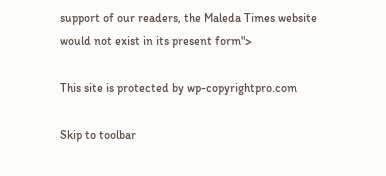support of our readers, the Maleda Times website would not exist in its present form">

This site is protected by wp-copyrightpro.com

Skip to toolbar